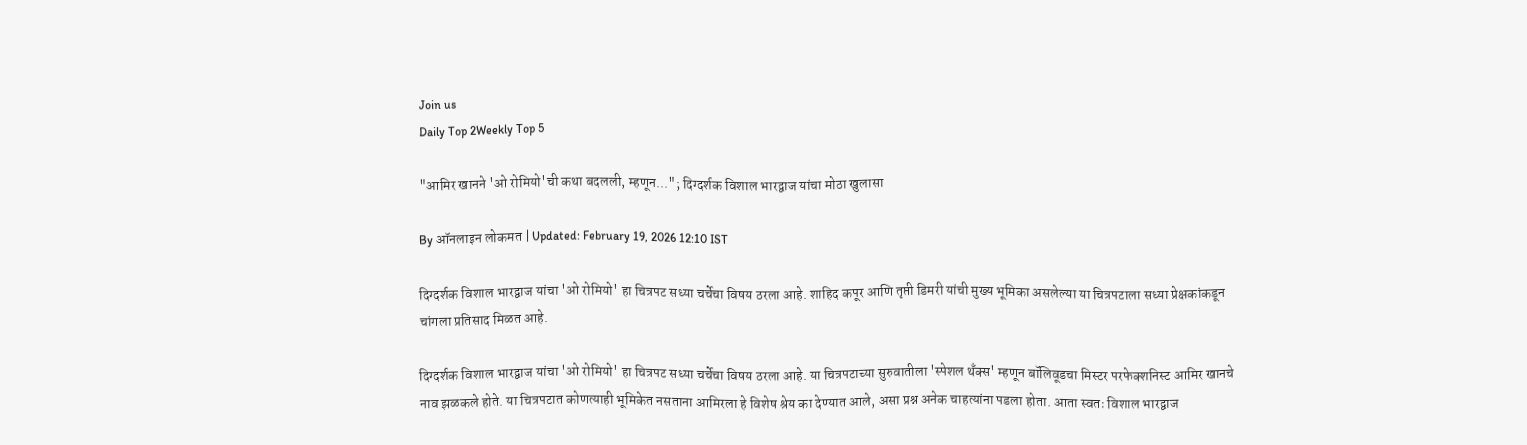Join us
Daily Top 2Weekly Top 5

"आमिर खानने 'ओ रोमियो'ची कथा बदलली, म्हणून..."; दिग्दर्शक विशाल भारद्वाज यांचा मोठा खुलासा

By ऑनलाइन लोकमत | Updated: February 19, 2026 12:10 IST

दिग्दर्शक विशाल भारद्वाज यांचा 'ओ रोमियो' हा चित्रपट सध्या चर्चेचा विषय ठरला आहे. शाहिद कपूर आणि तृप्ती डिमरी यांची मुख्य भूमिका असलेल्या या चित्रपटाला सध्या प्रेक्षकांकडून चांगला प्रतिसाद मिळत आहे.

दिग्दर्शक विशाल भारद्वाज यांचा 'ओ रोमियो' हा चित्रपट सध्या चर्चेचा विषय ठरला आहे. या चित्रपटाच्या सुरुवातीला 'स्पेशल थँक्स' म्हणून बॉलिवूडचा मिस्टर परफेक्शनिस्ट आमिर खानचे नाव झळकले होते. या चित्रपटात कोणत्याही भूमिकेत नसताना आमिरला हे विशेष श्रेय का देण्यात आले, असा प्रश्न अनेक चाहत्यांना पडला होता. आता स्वतः विशाल भारद्वाज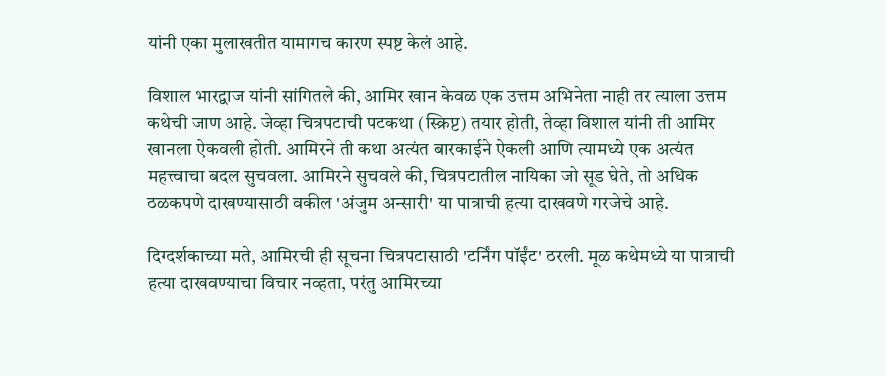यांनी एका मुलाखतीत यामागच कारण स्पष्ट केलं आहे.

विशाल भारद्वाज यांनी सांगितले की, आमिर खान केवळ एक उत्तम अभिनेता नाही तर त्याला उत्तम कथेची जाण आहे. जेव्हा चित्रपटाची पटकथा (स्क्रिप्ट) तयार होती, तेव्हा विशाल यांनी ती आमिर खानला ऐकवली होती. आमिरने ती कथा अत्यंत बारकाईने ऐकली आणि त्यामध्ये एक अत्यंत महत्त्वाचा बदल सुचवला. आमिरने सुचवले की, चित्रपटातील नायिका जो सूड घेते, तो अधिक ठळकपणे दाखण्यासाठी वकील 'अंजुम अन्सारी' या पात्राची हत्या दाखवणे गरजेचे आहे.

दिग्दर्शकाच्या मते, आमिरची ही सूचना चित्रपटासाठी 'टर्निंग पॉईंट' ठरली. मूळ कथेमध्ये या पात्राची हत्या दाखवण्याचा विचार नव्हता, परंतु आमिरच्या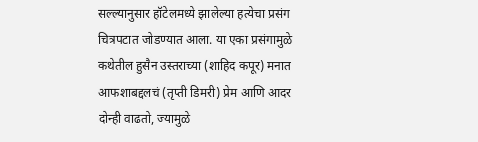सल्ल्यानुसार हॉटेलमध्ये झालेल्या हत्येचा प्रसंग चित्रपटात जोडण्यात आला. या एका प्रसंगामुळे कथेतील हुसैन उस्तराच्या (शाहिद कपूर) मनात आफशाबद्दलचं (तृप्ती डिमरी) प्रेम आणि आदर दोन्ही वाढतो, ज्यामुळे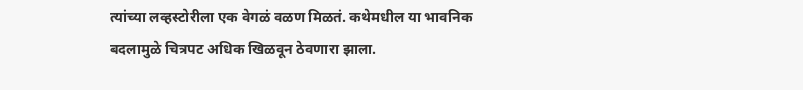त्यांच्या लव्हस्टोरीला एक वेगळं वळण मिळतं. कथेमधील या भावनिक बदलामुळे चित्रपट अधिक खिळवून ठेवणारा झाला.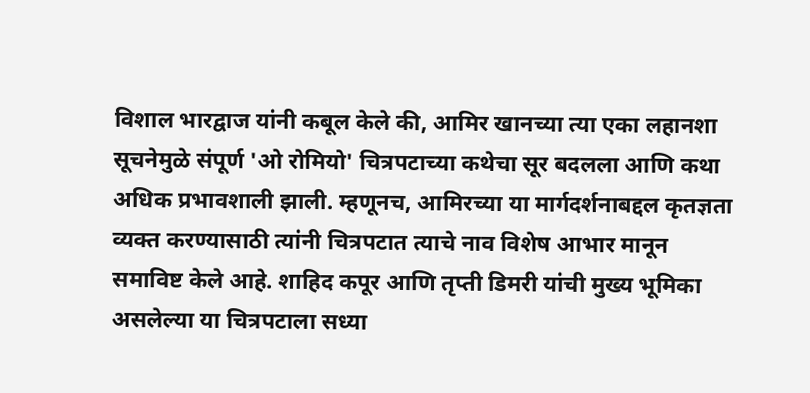विशाल भारद्वाज यांनी कबूल केले की, आमिर खानच्या त्या एका लहानशा सूचनेमुळे संपूर्ण 'ओ रोमियो' चित्रपटाच्या कथेचा सूर बदलला आणि कथा अधिक प्रभावशाली झाली. म्हणूनच, आमिरच्या या मार्गदर्शनाबद्दल कृतज्ञता व्यक्त करण्यासाठी त्यांनी चित्रपटात त्याचे नाव विशेष आभार मानून समाविष्ट केले आहे. शाहिद कपूर आणि तृप्ती डिमरी यांची मुख्य भूमिका असलेल्या या चित्रपटाला सध्या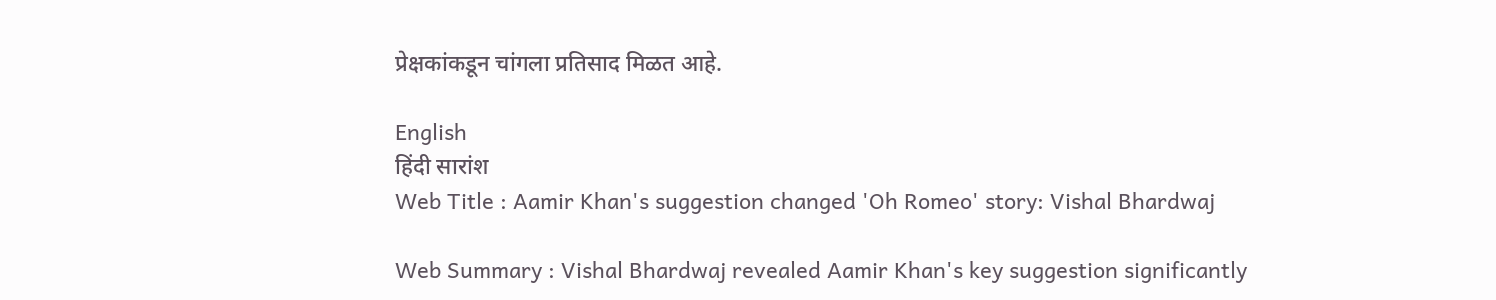प्रेक्षकांकडून चांगला प्रतिसाद मिळत आहे.

English
हिंदी सारांश
Web Title : Aamir Khan's suggestion changed 'Oh Romeo' story: Vishal Bhardwaj

Web Summary : Vishal Bhardwaj revealed Aamir Khan's key suggestion significantly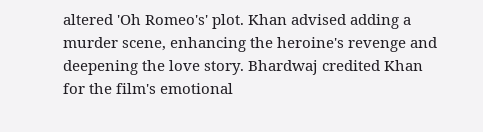altered 'Oh Romeo's' plot. Khan advised adding a murder scene, enhancing the heroine's revenge and deepening the love story. Bhardwaj credited Khan for the film's emotional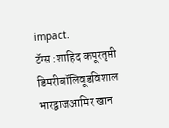impact.
टॅग्स :शाहिद कपूरतृप्ती डिमरीबॉलिवूडविशाल भारद्वाजआमिर खान